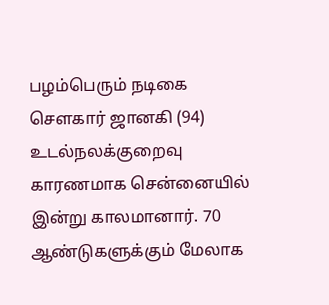பழம்பெரும் நடிகை சௌகார் ஜானகி (94) உடல்நலக்குறைவு காரணமாக சென்னையில் இன்று காலமானார். 70 ஆண்டுகளுக்கும் மேலாக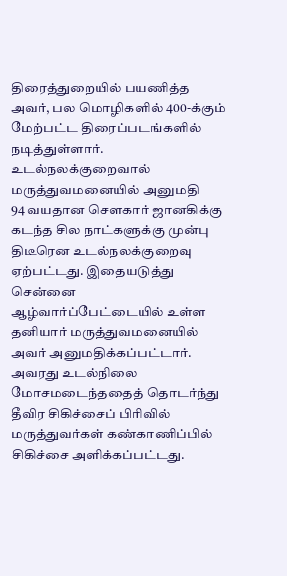திரைத்துறையில் பயணித்த அவர், பல மொழிகளில் 400-க்கும் மேற்பட்ட திரைப்படங்களில் நடித்துள்ளார்.
உடல்நலக்குறைவால் மருத்துவமனையில் அனுமதி
94 வயதான சௌகார் ஜானகிக்கு கடந்த சில நாட்களுக்கு முன்பு திடீரென உடல்நலக்குறைவு ஏற்பட்டது. இதையடுத்து சென்னை ஆழ்வார்ப்பேட்டையில் உள்ள தனியார் மருத்துவமனையில் அவர் அனுமதிக்கப்பட்டார்.
அவரது உடல்நிலை மோசமடைந்ததைத் தொடர்ந்து தீவிர சிகிச்சைப் பிரிவில் மருத்துவர்கள் கண்காணிப்பில் சிகிச்சை அளிக்கப்பட்டது.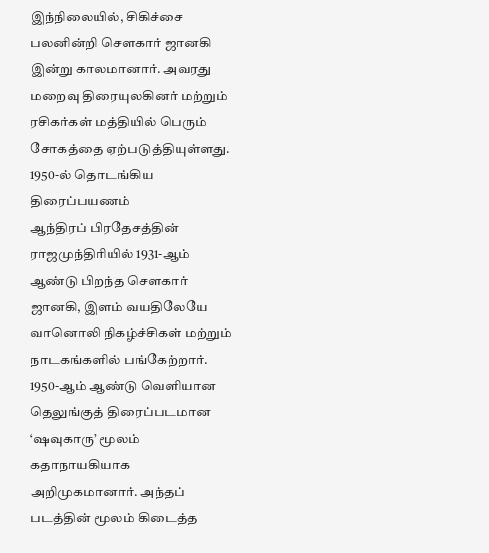இந்நிலையில், சிகிச்சை பலனின்றி சௌகார் ஜானகி இன்று காலமானார். அவரது மறைவு திரையுலகினர் மற்றும் ரசிகர்கள் மத்தியில் பெரும் சோகத்தை ஏற்படுத்தியுள்ளது.
1950-ல் தொடங்கிய திரைப்பயணம்
ஆந்திரப் பிரதேசத்தின் ராஜமுந்திரியில் 1931-ஆம் ஆண்டு பிறந்த சௌகார் ஜானகி, இளம் வயதிலேயே வானொலி நிகழ்ச்சிகள் மற்றும் நாடகங்களில் பங்கேற்றார்.
1950-ஆம் ஆண்டு வெளியான தெலுங்குத் திரைப்படமான ‘ஷவுகாரு’ மூலம் கதாநாயகியாக அறிமுகமானார். அந்தப் படத்தின் மூலம் கிடைத்த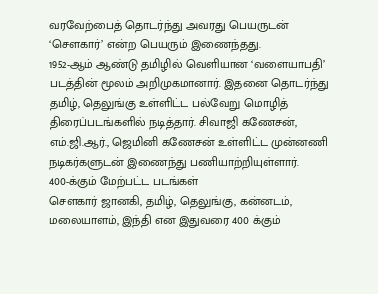வரவேற்பைத் தொடர்ந்து அவரது பெயருடன் ‘சௌகார்’ என்ற பெயரும் இணைந்தது.
1952-ஆம் ஆண்டு தமிழில் வெளியான ‘வளையாபதி’ படத்தின் மூலம் அறிமுகமானார். இதனை தொடர்ந்து தமிழ், தெலுங்கு உள்ளிட்ட பல்வேறு மொழித் திரைப்படங்களில் நடித்தார். சிவாஜி கணேசன், எம்.ஜி.ஆர்., ஜெமினி கணேசன் உள்ளிட்ட முன்னணி நடிகர்களுடன் இணைந்து பணியாற்றியுள்ளார்.
400-க்கும் மேற்பட்ட படங்கள்
சௌகார் ஜானகி, தமிழ், தெலுங்கு, கன்னடம், மலையாளம், இந்தி என இதுவரை 400 க்கும்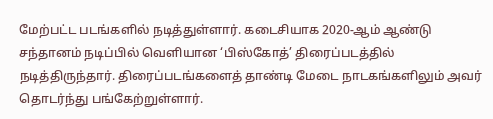மேற்பட்ட படங்களில் நடித்துள்ளார். கடைசியாக 2020-ஆம் ஆண்டு சந்தானம் நடிப்பில் வெளியான ‘பிஸ்கோத்’ திரைப்படத்தில் நடித்திருந்தார். திரைப்படங்களைத் தாண்டி மேடை நாடகங்களிலும் அவர் தொடர்ந்து பங்கேற்றுள்ளார்.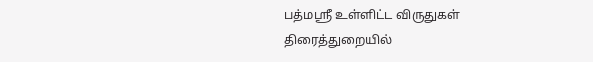பத்மஸ்ரீ உள்ளிட்ட விருதுகள்
திரைத்துறையில்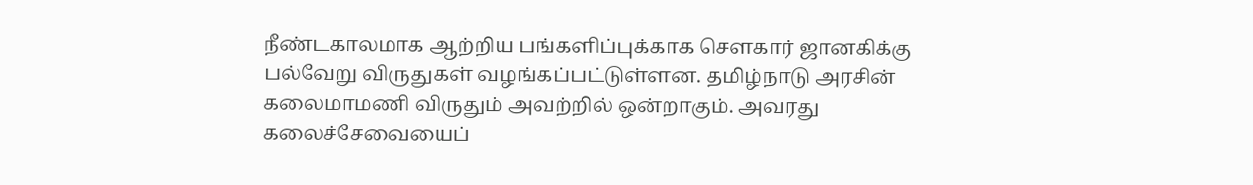நீண்டகாலமாக ஆற்றிய பங்களிப்புக்காக சௌகார் ஜானகிக்கு பல்வேறு விருதுகள் வழங்கப்பட்டுள்ளன. தமிழ்நாடு அரசின் கலைமாமணி விருதும் அவற்றில் ஒன்றாகும். அவரது கலைச்சேவையைப்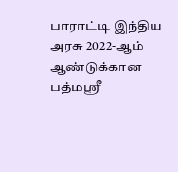பாராட்டி இந்திய அரசு 2022-ஆம் ஆண்டுக்கான பத்மஸ்ரீ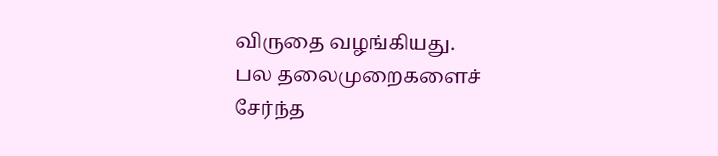விருதை வழங்கியது.
பல தலைமுறைகளைச் சேர்ந்த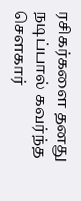ரசிகர்களை தனது நடிப்பால் கவர்ந்த சௌகார்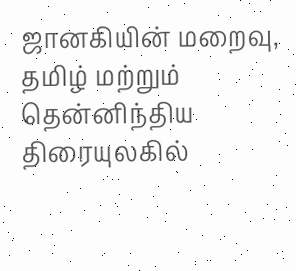ஜானகியின் மறைவு, தமிழ் மற்றும் தென்னிந்திய திரையுலகில்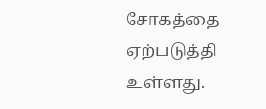சோகத்தை ஏற்படுத்தி உள்ளது.